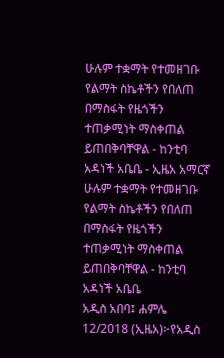ሁሉም ተቋማት የተመዘገቡ የልማት ስኬቶችን የበለጠ በማስፋት የዜጎችን ተጠቃሚነት ማስቀጠል ይጠበቅባቸዋል - ከንቲባ አዳነች አቤቤ - ኢዜአ አማርኛ
ሁሉም ተቋማት የተመዘገቡ የልማት ስኬቶችን የበለጠ በማስፋት የዜጎችን ተጠቃሚነት ማስቀጠል ይጠበቅባቸዋል - ከንቲባ አዳነች አቤቤ
አዲስ አበባ፤ ሐምሌ 12/2018 (ኢዜአ)፦የአዲስ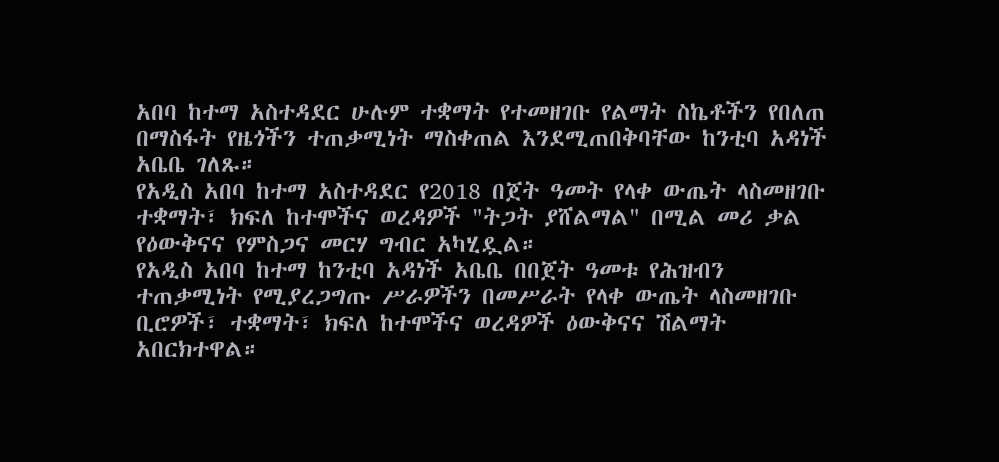አበባ ከተማ አስተዳደር ሁሉም ተቋማት የተመዘገቡ የልማት ስኬቶችን የበለጠ በማስፋት የዜጎችን ተጠቃሚነት ማስቀጠል እንደሚጠበቅባቸው ከንቲባ አዳነች አቤቤ ገለጹ።
የአዲስ አበባ ከተማ አስተዳደር የ2018 በጀት ዓመት የላቀ ውጤት ላስመዘገቡ ተቋማት፣ ክፍለ ከተሞችና ወረዳዎች "ትጋት ያሸልማል" በሚል መሪ ቃል የዕውቅናና የምስጋና መርሃ ግብር አካሂዷል።
የአዲስ አበባ ከተማ ከንቲባ አዳነች አቤቤ በበጀት ዓመቱ የሕዝብን ተጠቃሚነት የሚያረጋግጡ ሥራዎችን በመሥራት የላቀ ውጤት ላስመዘገቡ ቢሮዎች፣ ተቋማት፣ ክፍለ ከተሞችና ወረዳዎች ዕውቅናና ሽልማት አበርክተዋል።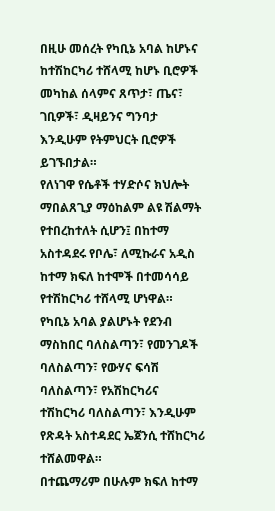በዚሁ መሰረት የካቢኔ አባል ከሆኑና ከተሽከርካሪ ተሸላሚ ከሆኑ ቢሮዎች መካከል ሰላምና ጸጥታ፣ ጤና፣ ገቢዎች፣ ዲዛይንና ግንባታ እንዲሁም የትምህርት ቢሮዎች ይገኙበታል።
የለነገዋ የሴቶች ተሃድሶና ክህሎት ማበልጸጊያ ማዕከልም ልዩ ሽልማት የተበረከተለት ሲሆን፤ በከተማ አስተዳደሩ የቦሌ፣ ለሚኩራና አዲስ ከተማ ክፍለ ከተሞች በተመሳሳይ የተሽከርካሪ ተሸላሚ ሆነዋል።
የካቢኔ አባል ያልሆኑት የደንብ ማስከበር ባለስልጣን፣ የመንገዶች ባለስልጣን፣ የውሃና ፍሳሽ ባለስልጣን፣ የአሽከርካሪና ተሽከርካሪ ባለስልጣን፣ እንዲሁም የጽዳት አስተዳደር ኤጀንሲ ተሸከርካሪ ተሸልመዋል።
በተጨማሪም በሁሉም ክፍለ ከተማ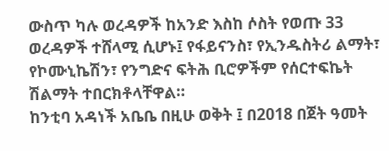ውስጥ ካሉ ወረዳዎች ከአንድ እስከ ሶስት የወጡ 33 ወረዳዎች ተሸላሚ ሲሆኑ፤ የፋይናንስ፣ የኢንዱስትሪ ልማት፣ የኮሙኒኬሽን፣ የንግድና ፍትሕ ቢሮዎችም የሰርተፍኬት ሽልማት ተበርክቶላቸዋል።
ከንቲባ አዳነች አቤቤ በዚሁ ወቅት ፤ በ2018 በጀት ዓመት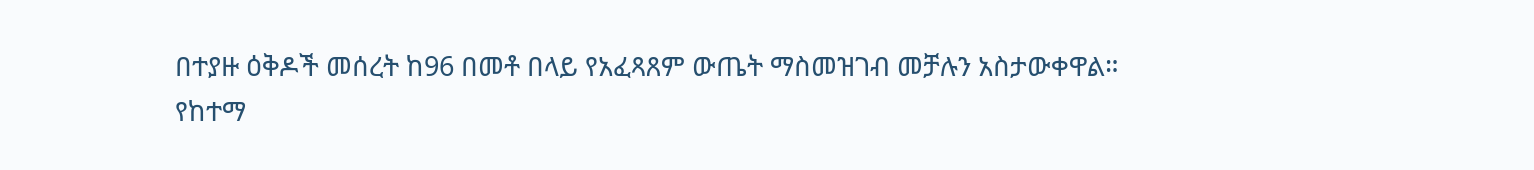በተያዙ ዕቅዶች መሰረት ከ96 በመቶ በላይ የአፈጻጸም ውጤት ማስመዝገብ መቻሉን አስታውቀዋል።
የከተማ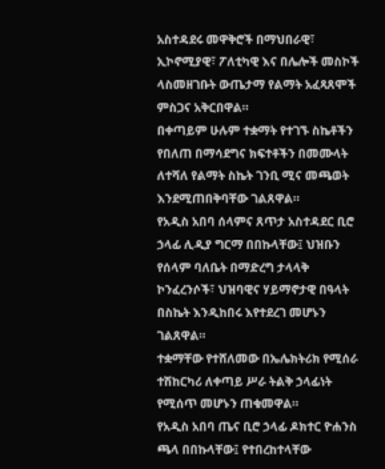አስተዳደሩ መዋቅሮች በማህበራዊ፣ ኢኮኖሚያዊ፣ ፖለቲካዊ እና በሌሎች መስኮች ላስመዘገቡት ውጤታማ የልማት አፈጻጸሞች ምስጋና አቅርበዋል።
በቀጣይም ሁሉም ተቋማት የተገኙ ስኬቶችን የበለጠ በማሳደግና ክፍተቶችን በመሙላት ለተሻለ የልማት ስኬት ገንቢ ሚና መጫወት እንደሚጠበቅባቸው ገልጸዋል።
የአዲስ አበባ ሰላምና ጸጥታ አስተዳደር ቢሮ ኃላፊ ሊዲያ ግርማ በበኩላቸው፤ ህዝቡን የሰላም ባለቤት በማድረግ ታላላቅ ኮንፈረንሶች፣ ህዝባዊና ሃይማኖታዊ በዓላት በስኬት እንዲከበሩ እየተደረገ መሆኑን ገልጸዋል።
ተቋማቸው የተሸለመው በኤሌክትሪክ የሚሰራ ተሽከርካሪ ለቀጣይ ሥራ ትልቅ ኃላፊነት የሚሰጥ መሆኑን ጠቁመዋል።
የአዲስ አበባ ጤና ቢሮ ኃላፊ ዶክተር ዮሐንስ ጫላ በበኩላቸው፤ የተበረከተላቸው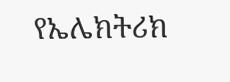የኤሌክትሪክ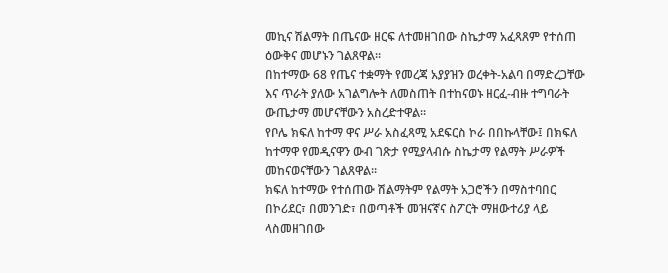መኪና ሽልማት በጤናው ዘርፍ ለተመዘገበው ስኬታማ አፈጻጸም የተሰጠ ዕውቅና መሆኑን ገልጸዋል።
በከተማው 68 የጤና ተቋማት የመረጃ አያያዝን ወረቀት-አልባ በማድረጋቸው እና ጥራት ያለው አገልግሎት ለመስጠት በተከናወኑ ዘርፈ-ብዙ ተግባራት ውጤታማ መሆናቸውን አስረድተዋል።
የቦሌ ክፍለ ከተማ ዋና ሥራ አስፈጻሚ አደፍርስ ኮራ በበኩላቸው፤ በክፍለ ከተማዋ የመዲናዋን ውብ ገጽታ የሚያላብሱ ስኬታማ የልማት ሥራዎች መከናወናቸውን ገልጸዋል።
ክፍለ ከተማው የተሰጠው ሽልማትም የልማት አጋሮችን በማስተባበር በኮሪደር፣ በመንገድ፣ በወጣቶች መዝናኛና ስፖርት ማዘውተሪያ ላይ ላስመዘገበው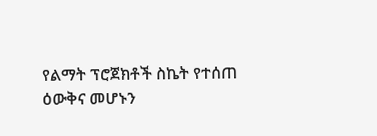የልማት ፕሮጀክቶች ስኬት የተሰጠ ዕውቅና መሆኑን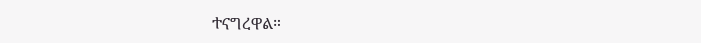ተናግረዋል።